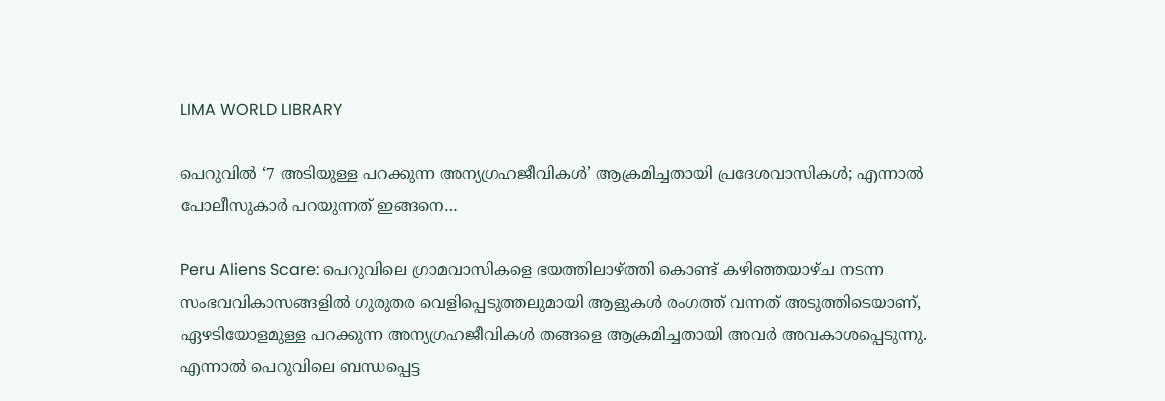LIMA WORLD LIBRARY

പെറുവിൽ ‘7 അടിയുള്ള പറക്കുന്ന അന്യഗ്രഹജീവികൾ’ ആക്രമിച്ചതായി പ്രദേശവാസികൾ; എന്നാൽ പോലീസുകാർ പറയുന്നത് ഇങ്ങനെ…

Peru Aliens Scare: പെറുവിലെ ഗ്രാമവാസികളെ ഭയത്തിലാഴ്ത്തി കൊണ്ട് കഴിഞ്ഞയാഴ്‌ച നടന്ന സംഭവവികാസങ്ങളിൽ ഗുരുതര വെളിപ്പെടുത്തലുമായി ആളുകൾ രംഗത്ത് വന്നത് അടുത്തിടെയാണ്, ഏഴടിയോളമുള്ള പറക്കുന്ന അന്യഗ്രഹജീവികൾ തങ്ങളെ ആക്രമിച്ചതായി അവർ അവകാശപ്പെടുന്നു. എന്നാൽ പെറുവിലെ ബന്ധപ്പെട്ട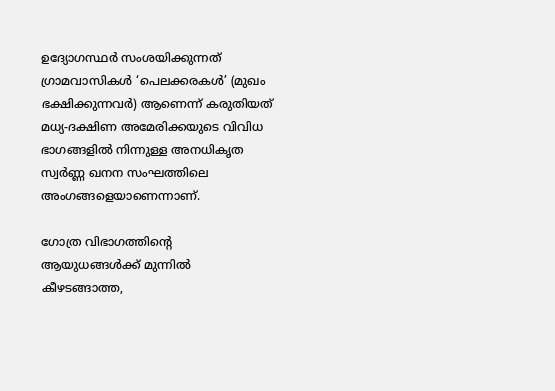ഉദ്യോഗസ്ഥർ സംശയിക്കുന്നത് ഗ്രാമവാസികൾ ‘പെലക്കരകൾ’ (മുഖം ഭക്ഷിക്കുന്നവർ) ആണെന്ന് കരുതിയത് മധ്യ-ദക്ഷിണ അമേരിക്കയുടെ വിവിധ ഭാഗങ്ങളിൽ നിന്നുള്ള അനധികൃത സ്വർണ്ണ ഖനന സംഘത്തിലെ അംഗങ്ങളെയാണെന്നാണ്.

ഗോത്ര വിഭാഗത്തിന്റെ ആയുധങ്ങൾക്ക് മുന്നിൽ കീഴടങ്ങാത്ത,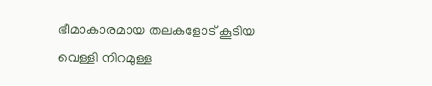ഭീമാകാരമായ തലകളോട് കൂടിയ വെള്ളി നിറമുള്ള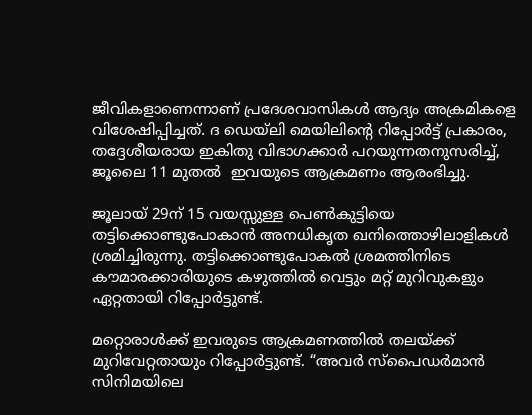ജീവികളാണെന്നാണ് പ്രദേശവാസികൾ ആദ്യം അക്രമികളെ വിശേഷിപ്പിച്ചത്. ദ ഡെയ്‌ലി മെയിലിന്റെ റിപ്പോർട്ട് പ്രകാരം, തദ്ദേശീയരായ ഇകിതു വിഭാഗക്കാർ പറയുന്നതനുസരിച്ച്, ജൂലൈ 11 മുതൽ  ഇവയുടെ ആക്രമണം ആരംഭിച്ചു.

ജൂലായ് 29ന് 15 വയസ്സുള്ള പെൺകുട്ടിയെ തട്ടിക്കൊണ്ടുപോകാൻ അനധികൃത ഖനിത്തൊഴിലാളികൾ ശ്രമിച്ചിരുന്നു. തട്ടിക്കൊണ്ടുപോകൽ ശ്രമത്തിനിടെ കൗമാരക്കാരിയുടെ കഴുത്തിൽ വെട്ടും മറ്റ് മുറിവുകളും ഏറ്റതായി റിപ്പോർട്ടുണ്ട്.

മറ്റൊരാൾക്ക് ഇവരുടെ ആക്രമണത്തിൽ തലയ്ക്ക് മുറിവേറ്റതായും റിപ്പോർട്ടുണ്ട്. “അവർ സ്പൈഡർമാൻ സിനിമയിലെ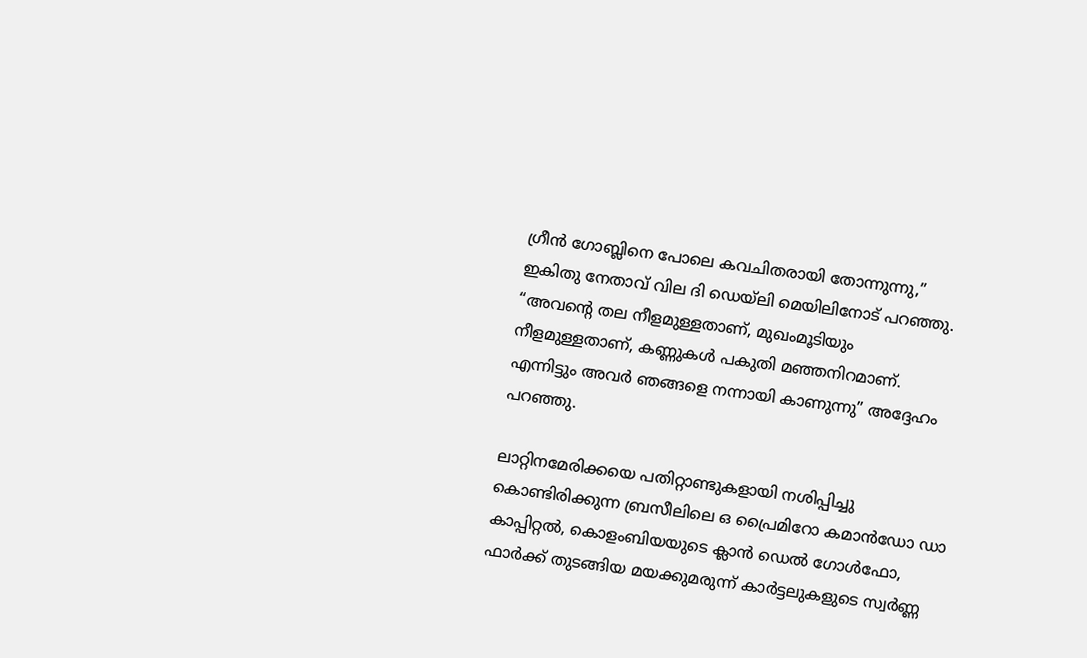ഗ്രീൻ ഗോബ്ലിനെ പോലെ കവചിതരായി തോന്നുന്നു,” ഇകിതു നേതാവ് വില ദി ഡെയ്‌ലി മെയിലിനോട് പറഞ്ഞു. “അവന്റെ തല നീളമുള്ളതാണ്, മുഖംമൂടിയും നീളമുള്ളതാണ്, കണ്ണുകൾ പകുതി മഞ്ഞനിറമാണ്. എന്നിട്ടും അവർ ഞങ്ങളെ നന്നായി കാണുന്നു” അദ്ദേഹം പറഞ്ഞു.

ലാറ്റിനമേരിക്കയെ പതിറ്റാണ്ടുകളായി നശിപ്പിച്ചു കൊണ്ടിരിക്കുന്ന ബ്രസീലിലെ ഒ പ്രൈമിറോ കമാൻഡോ ഡാ കാപ്പിറ്റൽ, കൊളംബിയയുടെ ക്ലാൻ ഡെൽ ഗോൾഫോ, ഫാർക്ക് തുടങ്ങിയ മയക്കുമരുന്ന് കാർട്ടലുകളുടെ സ്വർണ്ണ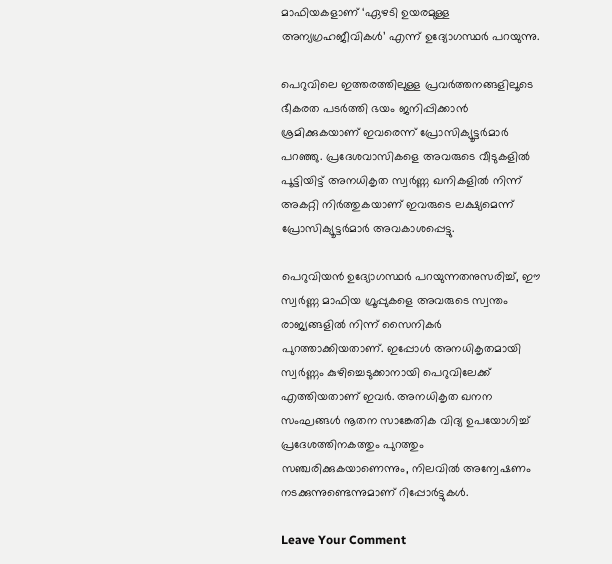മാഫിയകളാണ് ‘ഏഴടി ഉയരമുള്ള അന്യഗ്രഹജീവികൾ’ എന്ന് ഉദ്യോഗസ്ഥർ പറയുന്നു.

പെറുവിലെ ഇത്തരത്തിലുള്ള പ്രവർത്തനങ്ങളിലൂടെ ഭീകരത പടർത്തി ഭയം ജനിപ്പിക്കാൻ ശ്രമിക്കുകയാണ് ഇവരെന്ന് പ്രോസിക്യൂട്ടർമാർ പറഞ്ഞു. പ്രദേശവാസികളെ അവരുടെ വീടുകളിൽ പൂട്ടിയിട്ട് അനധികൃത സ്വർണ്ണ ഖനികളിൽ നിന്ന് അകറ്റി നിർത്തുകയാണ് ഇവരുടെ ലക്ഷ്യമെന്ന് പ്രോസിക്യൂട്ടർമാർ അവകാശപ്പെട്ടു.

പെറുവിയൻ ഉദ്യോഗസ്ഥർ പറയുന്നതനുസരിച്ച്, ഈ സ്വർണ്ണ മാഫിയ ഗ്രൂപ്പുകളെ അവരുടെ സ്വന്തം രാജ്യങ്ങളിൽ നിന്ന് സൈനികർ പുറത്താക്കിയതാണ്. ഇപ്പോൾ അനധികൃതമായി സ്വർണ്ണം കുഴിച്ചെടുക്കാനായി പെറുവിലേക്ക് എത്തിയതാണ് ഇവർ. അനധികൃത ഖനന സംഘങ്ങൾ നൂതന സാങ്കേതിക വിദ്യ ഉപയോഗിച്ച് പ്രദേശത്തിനകത്തും പുറത്തും സഞ്ചരിക്കുകയാണെന്നും, നിലവിൽ അന്വേഷണം നടക്കുന്നുണ്ടെന്നുമാണ് റിപ്പോർട്ടുകൾ.

Leave Your Comment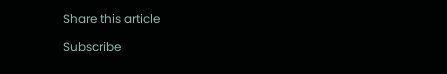Share this article

Subscribe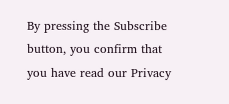By pressing the Subscribe button, you confirm that you have read our Privacy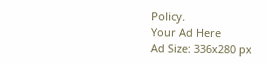Policy.
Your Ad Here
Ad Size: 336x280 px